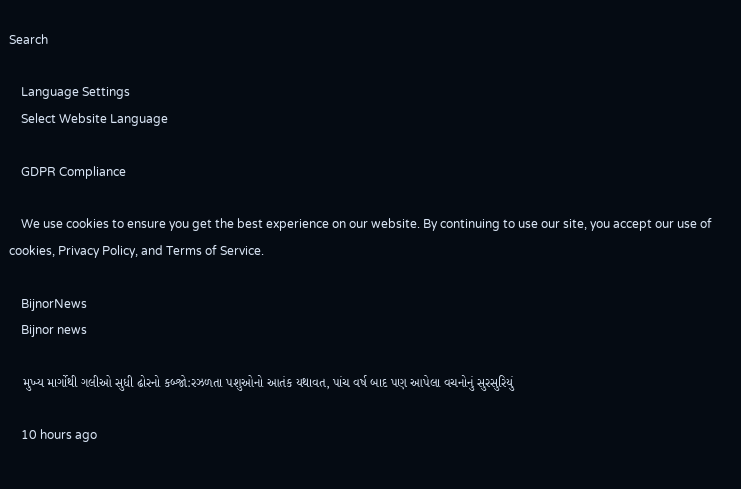Search

    Language Settings
    Select Website Language

    GDPR Compliance

    We use cookies to ensure you get the best experience on our website. By continuing to use our site, you accept our use of cookies, Privacy Policy, and Terms of Service.

    BijnorNews
    Bijnor news

    મુખ્ય માર્ગોથી ગલીઓ સુધી ઢોરનો કબ્જો:રઝળતા પશુઓનો આતંક યથાવત, પાંચ વર્ષ બાદ પણ આપેલા વચનોનું સુરસુરિયું

    10 hours ago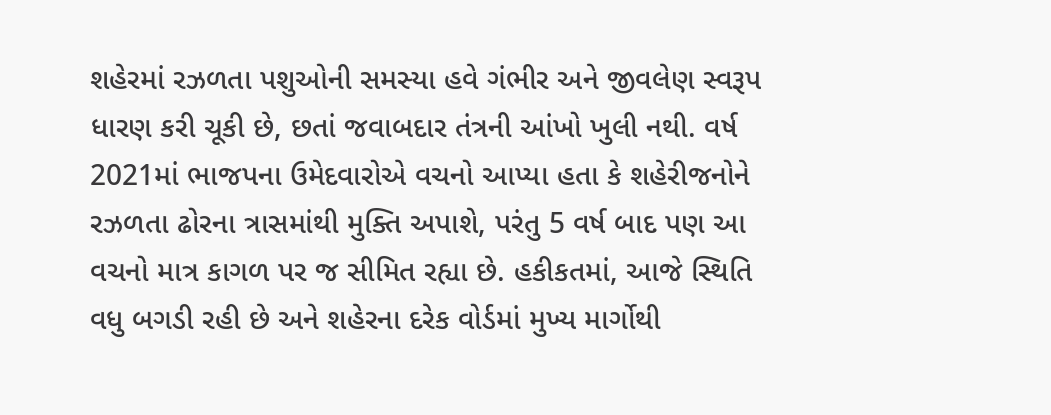શહેરમાં રઝળતા પશુઓની સમસ્યા હવે ગંભીર અને જીવલેણ સ્વરૂપ ધારણ કરી ચૂકી છે, છતાં જવાબદાર તંત્રની આંખો ખુલી નથી. વર્ષ 2021માં ભાજપના ઉમેદવારોએ વચનો આપ્યા હતા કે શહેરીજનોને રઝળતા ઢોરના ત્રાસમાંથી મુક્તિ અપાશે, પરંતુ 5 વર્ષ બાદ પણ આ વચનો માત્ર કાગળ પર જ સીમિત રહ્યા છે. હકીકતમાં, આજે સ્થિતિ વધુ બગડી રહી છે અને શહેરના દરેક વોર્ડમાં મુખ્ય માર્ગોથી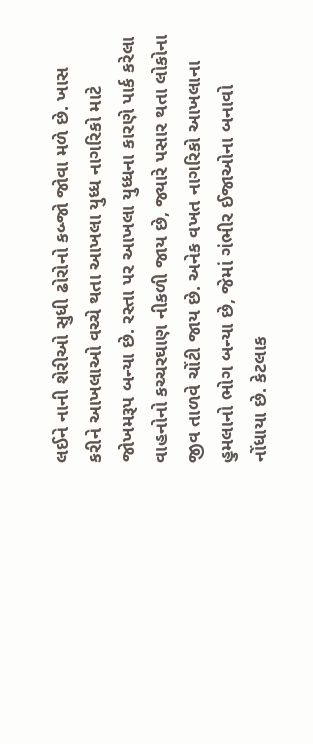લઈને નાની શેરીઓ સુધી ઢોરોનો કબ્જો જોવા મળે છે. ખાસ કરીને આખલાઓ વચ્ચે થતા આખલા યુધ્ધ નાગરિકો માટે જોખમરૂપ બન્યા છે. રસ્તા પર આખલા યુધ્ધના કારણે પાર્ક કરેલા વાહનોનો કચ્ચરઘાણ નીકળી જાય છે, જ્યારે પસાર થતા લોકોના જીવ તાળવે ચોંટી જાય છે. અનેક વખત નાગરિકો આખલાના હુમલાનો ભોગ બન્યા છે, જેમાં ગંભીર ઈજાઓના બનાવો નોંધાયા છે. કેટલાક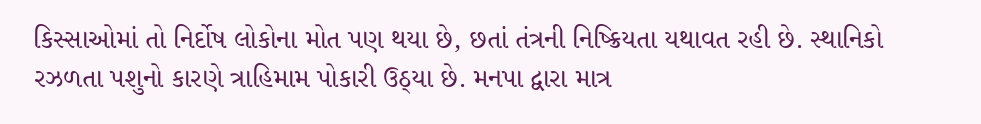કિસ્સાઓમાં તો નિર્દોષ લોકોના મોત પણ થયા છે, છતાં તંત્રની નિષ્ક્રિયતા યથાવત રહી છે. સ્થાનિકો રઝળતા પશુનો કારણે ત્રાહિમામ પોકારી ઉઠ્યા છે. મનપા દ્વારા માત્ર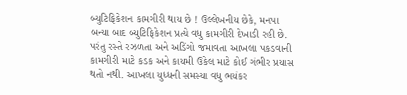બ્યુટિફિકેશન કામગીરી થાય છે ! ઉલ્લેખનીય છેકે, મનપા બન્યા બાદ બ્યુટિફિકેશન પ્રત્યે વધુ કામગીરી દેખાડી રહી છે. પરંતુ રસ્તે રઝળતા અને અડિંગો જમાવતા આખલા પકડવાની કામગીરી માટે કડક અને કાયમી ઉકેલ માટે કોઈ ગંભીર પ્રયાસ થતો નથી. આખલા યુધ્ધની સમસ્યા વધુ ભયંકર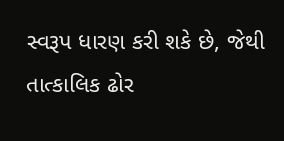સ્વરૂપ ધારણ કરી શકે છે, જેથી તાત્કાલિક ઢોર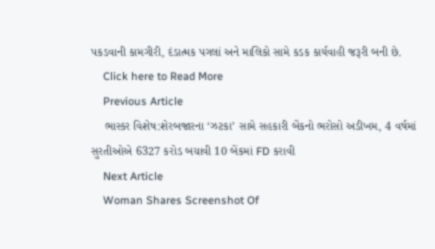પકડવાની કામગીરી, દંડાત્મક પગલાં અને માલિકો સામે કડક કાર્યવાહી જરૂરી બની છે.
    Click here to Read More
    Previous Article
    ભાસ્કર વિશેષ:શેરબજારના ‘ઝટકા’ સામે સહકારી બેંકનો ભરોસો અડીખમ, 4 વર્ષમાં સુરતીઓએ 6327 કરોડ બચાવી 10 બેંકમાં FD કરાવી
    Next Article
    Woman Shares Screenshot Of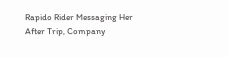Rapido Rider Messaging Her After Trip, Company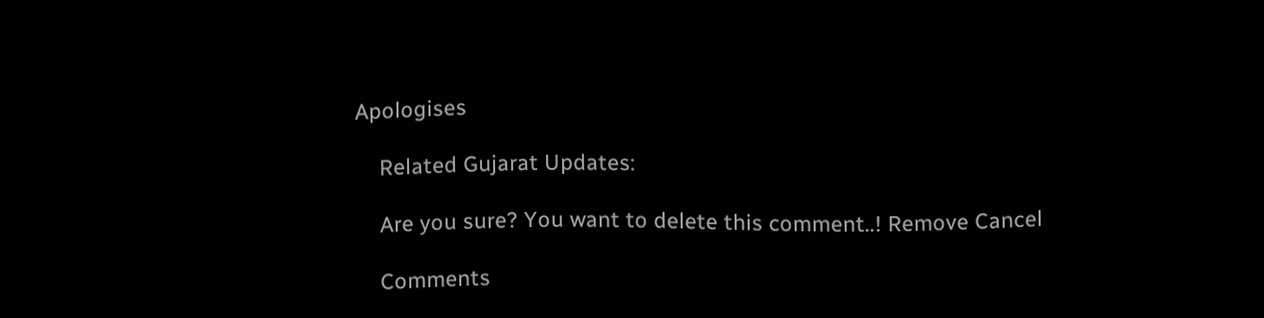Apologises

    Related Gujarat Updates:

    Are you sure? You want to delete this comment..! Remove Cancel

    Comments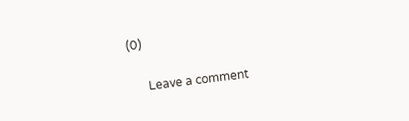(0)

      Leave a comment